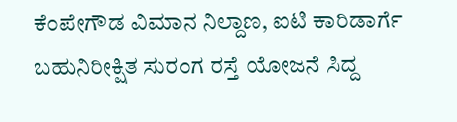ಕೆಂಪೇಗೌಡ ವಿಮಾನ ನಿಲ್ದಾಣ, ಐಟಿ ಕಾರಿಡಾರ್ಗೆ ಬಹುನಿರೀಕ್ಷಿತ ಸುರಂಗ ರಸ್ತೆ ಯೋಜನೆ ಸಿದ್ದ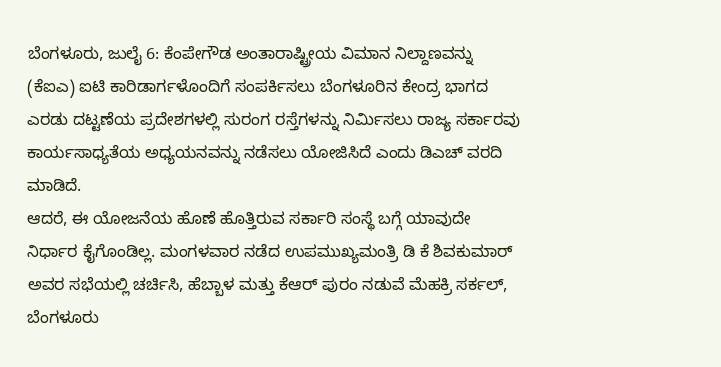ಬೆಂಗಳೂರು, ಜುಲೈ 6: ಕೆಂಪೇಗೌಡ ಅಂತಾರಾಷ್ಟ್ರೀಯ ವಿಮಾನ ನಿಲ್ದಾಣವನ್ನು (ಕೆಐಎ) ಐಟಿ ಕಾರಿಡಾರ್ಗಳೊಂದಿಗೆ ಸಂಪರ್ಕಿಸಲು ಬೆಂಗಳೂರಿನ ಕೇಂದ್ರ ಭಾಗದ ಎರಡು ದಟ್ಟಣೆಯ ಪ್ರದೇಶಗಳಲ್ಲಿ ಸುರಂಗ ರಸ್ತೆಗಳನ್ನು ನಿರ್ಮಿಸಲು ರಾಜ್ಯ ಸರ್ಕಾರವು ಕಾರ್ಯಸಾಧ್ಯತೆಯ ಅಧ್ಯಯನವನ್ನು ನಡೆಸಲು ಯೋಜಿಸಿದೆ ಎಂದು ಡಿಎಚ್ ವರದಿ ಮಾಡಿದೆ.
ಆದರೆ, ಈ ಯೋಜನೆಯ ಹೊಣೆ ಹೊತ್ತಿರುವ ಸರ್ಕಾರಿ ಸಂಸ್ಥೆ ಬಗ್ಗೆ ಯಾವುದೇ ನಿರ್ಧಾರ ಕೈಗೊಂಡಿಲ್ಲ. ಮಂಗಳವಾರ ನಡೆದ ಉಪಮುಖ್ಯಮಂತ್ರಿ ಡಿ ಕೆ ಶಿವಕುಮಾರ್ ಅವರ ಸಭೆಯಲ್ಲಿ ಚರ್ಚಿಸಿ, ಹೆಬ್ಬಾಳ ಮತ್ತು ಕೆಆರ್ ಪುರಂ ನಡುವೆ ಮೆಹಕ್ರಿ ಸರ್ಕಲ್, ಬೆಂಗಳೂರು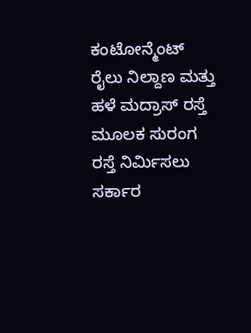ಕಂಟೋನ್ಮೆಂಟ್ ರೈಲು ನಿಲ್ದಾಣ ಮತ್ತು ಹಳೆ ಮದ್ರಾಸ್ ರಸ್ತೆ ಮೂಲಕ ಸುರಂಗ ರಸ್ತೆ ನಿರ್ಮಿಸಲು ಸರ್ಕಾರ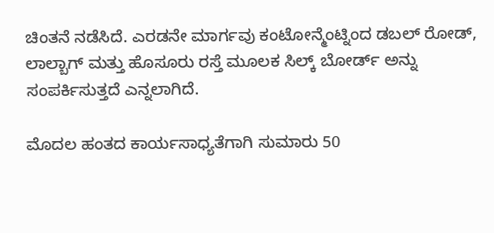ಚಿಂತನೆ ನಡೆಸಿದೆ. ಎರಡನೇ ಮಾರ್ಗವು ಕಂಟೋನ್ಮೆಂಟ್ನಿಂದ ಡಬಲ್ ರೋಡ್, ಲಾಲ್ಬಾಗ್ ಮತ್ತು ಹೊಸೂರು ರಸ್ತೆ ಮೂಲಕ ಸಿಲ್ಕ್ ಬೋರ್ಡ್ ಅನ್ನು ಸಂಪರ್ಕಿಸುತ್ತದೆ ಎನ್ನಲಾಗಿದೆ.

ಮೊದಲ ಹಂತದ ಕಾರ್ಯಸಾಧ್ಯತೆಗಾಗಿ ಸುಮಾರು 50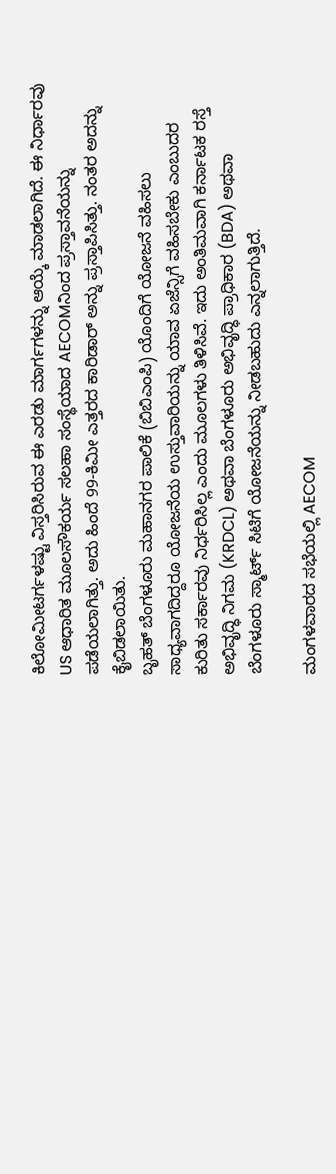ಕಿಲೋಮೀಟರ್ಗಳಷ್ಟು ವಿಸ್ತರಿಸಿರುವ ಈ ಎರಡು ಮಾರ್ಗಗಳನ್ನು ಆಯ್ಕೆ ಮಾಡಲಾಗಿದೆ. ಈ ನಿರ್ಧಾರವು US ಆಧಾರಿತ ಮೂಲಸೌಕರ್ಯ ಸಲಹಾ ಸಂಸ್ಥೆಯಾದ AECOMನಿಂದ ಪ್ರಸ್ತಾವನೆಯನ್ನು ಪಡೆಯಲಾಗಿತ್ತು. ಅದು ಹಿಂದೆ 99-ಕಿಮೀ ಎತ್ತರದ ಕಾರಿಡಾರ್ ಅನ್ನು ಪ್ರಸ್ತಾಪಿಸಿತ್ತು. ನಂತರ ಅದನ್ನು ಕೈಬಿಡಲಾಯಿತು.
ಬೃಹತ್ ಬೆಂಗಳೂರು ಮಹಾನಗರ ಪಾಲಿಕೆ (ಬಿಬಿಎಂಪಿ) ಯೊಂದಿಗೆ ಯೋಜನೆ ವಹಿಸಲು ಸಾಧ್ಯವಾಗದಿದ್ದರೂ ಯೋಜನೆಯ ಉಸ್ತುವಾರಿಯನ್ನು ಯಾವ ಏಜೆನ್ಸಿಗೆ ವಹಿಸಬೇಕು ಎಂಬುದರ ಕುರಿತು ಸರ್ಕಾರವು ನಿರ್ಧರಿಸಿಲ್ಲ ಎಂದು ಮೂಲಗಳು ತಿಳಿಸಿವೆ. ಇದು ಅಂತಿಮವಾಗಿ ಕರ್ನಾಟಕ ರಸ್ತೆ ಅಭಿವೃದ್ಧಿ ನಿಗಮ (KRDCL) ಅಥವಾ ಬೆಂಗಳೂರು ಅಭಿವೃದ್ಧಿ ಪ್ರಾಧಿಕಾರ (BDA) ಅಥವಾ ಬೆಂಗಳೂರು ಸ್ಮಾರ್ಟ್ ಸಿಟಿಗೆ ಯೋಜನೆಯನ್ನು ನೀಡಬಹುದು ಎನ್ನಲಾಗುತ್ತಿದೆ.

ಮಂಗಳವಾರದ ಸಭೆಯಲ್ಲಿ AECOM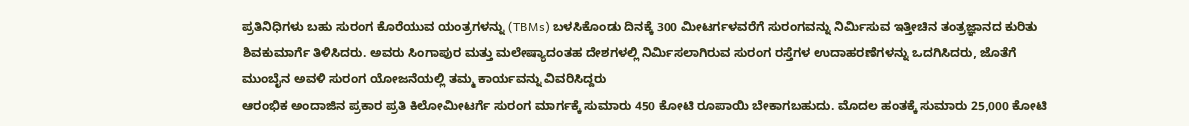ಪ್ರತಿನಿಧಿಗಳು ಬಹು ಸುರಂಗ ಕೊರೆಯುವ ಯಂತ್ರಗಳನ್ನು (TBMs) ಬಳಸಿಕೊಂಡು ದಿನಕ್ಕೆ 300 ಮೀಟರ್ಗಳವರೆಗೆ ಸುರಂಗವನ್ನು ನಿರ್ಮಿಸುವ ಇತ್ತೀಚಿನ ತಂತ್ರಜ್ಞಾನದ ಕುರಿತು ಶಿವಕುಮಾರ್ಗೆ ತಿಳಿಸಿದರು. ಅವರು ಸಿಂಗಾಪುರ ಮತ್ತು ಮಲೇಷ್ಯಾದಂತಹ ದೇಶಗಳಲ್ಲಿ ನಿರ್ಮಿಸಲಾಗಿರುವ ಸುರಂಗ ರಸ್ತೆಗಳ ಉದಾಹರಣೆಗಳನ್ನು ಒದಗಿಸಿದರು, ಜೊತೆಗೆ ಮುಂಬೈನ ಅವಳಿ ಸುರಂಗ ಯೋಜನೆಯಲ್ಲಿ ತಮ್ಮ ಕಾರ್ಯವನ್ನು ವಿವರಿಸಿದ್ದರು
ಆರಂಭಿಕ ಅಂದಾಜಿನ ಪ್ರಕಾರ ಪ್ರತಿ ಕಿಲೋಮೀಟರ್ಗೆ ಸುರಂಗ ಮಾರ್ಗಕ್ಕೆ ಸುಮಾರು 450 ಕೋಟಿ ರೂಪಾಯಿ ಬೇಕಾಗಬಹುದು. ಮೊದಲ ಹಂತಕ್ಕೆ ಸುಮಾರು 25,000 ಕೋಟಿ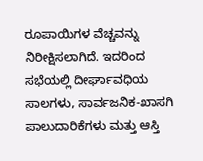ರೂಪಾಯಿಗಳ ವೆಚ್ಚವನ್ನು ನಿರೀಕ್ಷಿಸಲಾಗಿದೆ. ಇದರಿಂದ ಸಭೆಯಲ್ಲಿ ದೀರ್ಘಾವಧಿಯ ಸಾಲಗಳು, ಸಾರ್ವಜನಿಕ-ಖಾಸಗಿ ಪಾಲುದಾರಿಕೆಗಳು ಮತ್ತು ಆಸ್ತಿ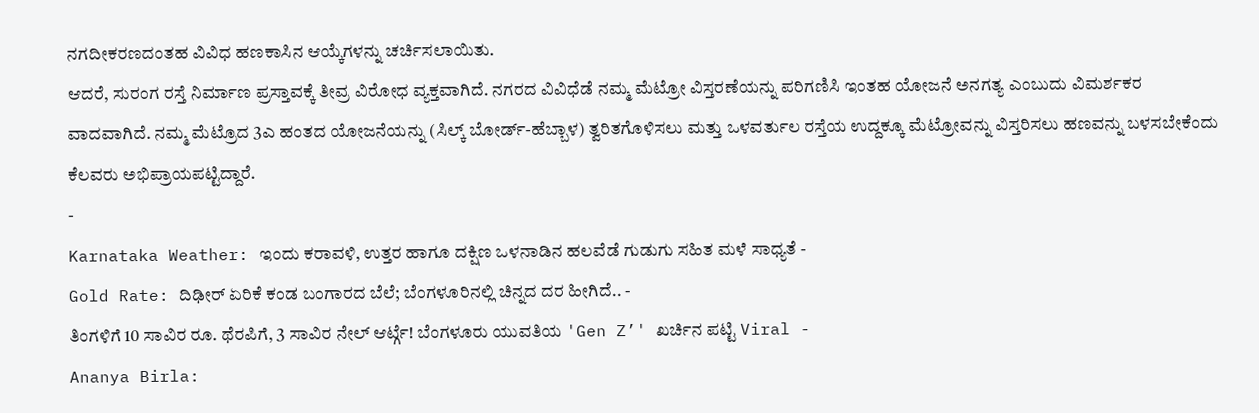ನಗದೀಕರಣದಂತಹ ವಿವಿಧ ಹಣಕಾಸಿನ ಆಯ್ಕೆಗಳನ್ನು ಚರ್ಚಿಸಲಾಯಿತು.
ಆದರೆ, ಸುರಂಗ ರಸ್ತೆ ನಿರ್ಮಾಣ ಪ್ರಸ್ತಾವಕ್ಕೆ ತೀವ್ರ ವಿರೋಧ ವ್ಯಕ್ತವಾಗಿದೆ. ನಗರದ ವಿವಿಧೆಡೆ ನಮ್ಮ ಮೆಟ್ರೋ ವಿಸ್ತರಣೆಯನ್ನು ಪರಿಗಣಿಸಿ ಇಂತಹ ಯೋಜನೆ ಅನಗತ್ಯ ಎಂಬುದು ವಿಮರ್ಶಕರ ವಾದವಾಗಿದೆ. ನಮ್ಮ ಮೆಟ್ರೊದ 3ಎ ಹಂತದ ಯೋಜನೆಯನ್ನು (ಸಿಲ್ಕ್ ಬೋರ್ಡ್-ಹೆಬ್ಬಾಳ) ತ್ವರಿತಗೊಳಿಸಲು ಮತ್ತು ಒಳವರ್ತುಲ ರಸ್ತೆಯ ಉದ್ದಕ್ಕೂ ಮೆಟ್ರೋವನ್ನು ವಿಸ್ತರಿಸಲು ಹಣವನ್ನು ಬಳಸಬೇಕೆಂದು ಕೆಲವರು ಅಭಿಪ್ರಾಯಪಟ್ಟಿದ್ದಾರೆ.
-
Karnataka Weather: ಇಂದು ಕರಾವಳಿ, ಉತ್ತರ ಹಾಗೂ ದಕ್ಷಿಣ ಒಳನಾಡಿನ ಹಲವೆಡೆ ಗುಡುಗು ಸಹಿತ ಮಳೆ ಸಾಧ್ಯತೆ -
Gold Rate: ದಿಢೀರ್ ಏರಿಕೆ ಕಂಡ ಬಂಗಾರದ ಬೆಲೆ; ಬೆಂಗಳೂರಿನಲ್ಲಿ ಚಿನ್ನದ ದರ ಹೀಗಿದೆ.. -
ತಿಂಗಳಿಗೆ 10 ಸಾವಿರ ರೂ. ಥೆರಪಿಗೆ, 3 ಸಾವಿರ ನೇಲ್ ಆರ್ಟ್ಗೆ! ಬೆಂಗಳೂರು ಯುವತಿಯ 'Gen Z’' ಖರ್ಚಿನ ಪಟ್ಟಿ Viral -
Ananya Birla: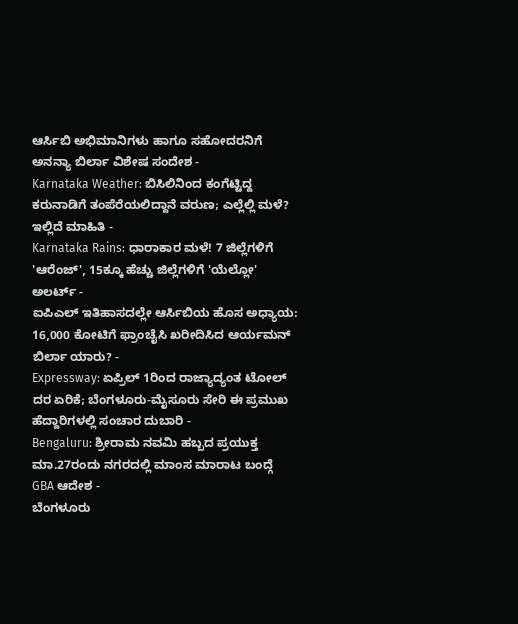ಆರ್ಸಿಬಿ ಅಭಿಮಾನಿಗಳು ಹಾಗೂ ಸಹೋದರನಿಗೆ ಅನನ್ಯಾ ಬಿರ್ಲಾ ವಿಶೇಷ ಸಂದೇಶ -
Karnataka Weather: ಬಿಸಿಲಿನಿಂದ ಕಂಗೆಟ್ಟಿದ್ದ ಕರುನಾಡಿಗೆ ತಂಪೆರೆಯಲಿದ್ದಾನೆ ವರುಣ; ಎಲ್ಲೆಲ್ಲಿ ಮಳೆ? ಇಲ್ಲಿದೆ ಮಾಹಿತಿ -
Karnataka Rains: ಧಾರಾಕಾರ ಮಳೆ! 7 ಜಿಲ್ಲೆಗಳಿಗೆ 'ಆರೆಂಜ್', 15ಕ್ಕೂ ಹೆಚ್ಚು ಜಿಲ್ಲೆಗಳಿಗೆ 'ಯೆಲ್ಲೋ' ಅಲರ್ಟ್ -
ಐಪಿಎಲ್ ಇತಿಹಾಸದಲ್ಲೇ ಆರ್ಸಿಬಿಯ ಹೊಸ ಅಧ್ಯಾಯ: 16,000 ಕೋಟಿಗೆ ಫ್ರಾಂಚೈಸಿ ಖರೀದಿಸಿದ ಆರ್ಯಮನ್ ಬಿರ್ಲಾ ಯಾರು? -
Expressway: ಏಪ್ರಿಲ್ 1ರಿಂದ ರಾಜ್ಯಾದ್ಯಂತ ಟೋಲ್ ದರ ಏರಿಕೆ; ಬೆಂಗಳೂರು-ಮೈಸೂರು ಸೇರಿ ಈ ಪ್ರಮುಖ ಹೆದ್ದಾರಿಗಳಲ್ಲಿ ಸಂಚಾರ ದುಬಾರಿ -
Bengaluru: ಶ್ರೀರಾಮ ನವಮಿ ಹಬ್ಬದ ಪ್ರಯುಕ್ತ ಮಾ.27ರಂದು ನಗರದಲ್ಲಿ ಮಾಂಸ ಮಾರಾಟ ಬಂದ್ಗೆ GBA ಆದೇಶ -
ಬೆಂಗಳೂರು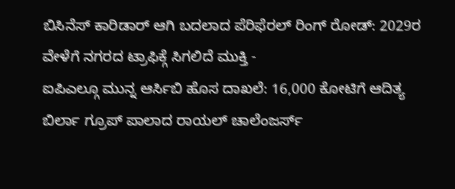ಬಿಸಿನೆಸ್ ಕಾರಿಡಾರ್ ಆಗಿ ಬದಲಾದ ಪೆರಿಫೆರಲ್ ರಿಂಗ್ ರೋಡ್: 2029ರ ವೇಳೆಗೆ ನಗರದ ಟ್ರಾಫಿಕ್ಗೆ ಸಿಗಲಿದೆ ಮುಕ್ತಿ -
ಐಪಿಎಲ್ಗೂ ಮುನ್ನ ಆರ್ಸಿಬಿ ಹೊಸ ದಾಖಲೆ: 16,000 ಕೋಟಿಗೆ ಆದಿತ್ಯ ಬಿರ್ಲಾ ಗ್ರೂಪ್ ಪಾಲಾದ ರಾಯಲ್ ಚಾಲೆಂಜರ್ಸ್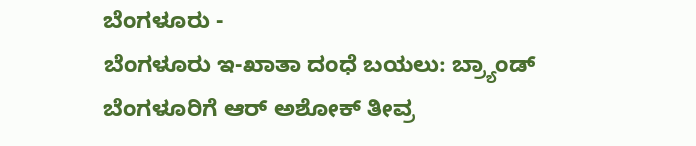ಬೆಂಗಳೂರು -
ಬೆಂಗಳೂರು ಇ-ಖಾತಾ ದಂಧೆ ಬಯಲು: ಬ್ರ್ಯಾಂಡ್ ಬೆಂಗಳೂರಿಗೆ ಆರ್ ಅಶೋಕ್ ತೀವ್ರ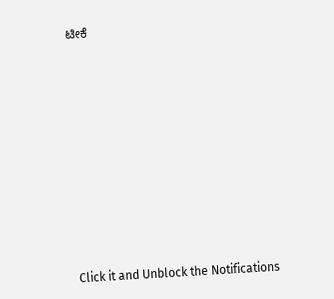ಟೀಕೆ












Click it and Unblock the Notifications